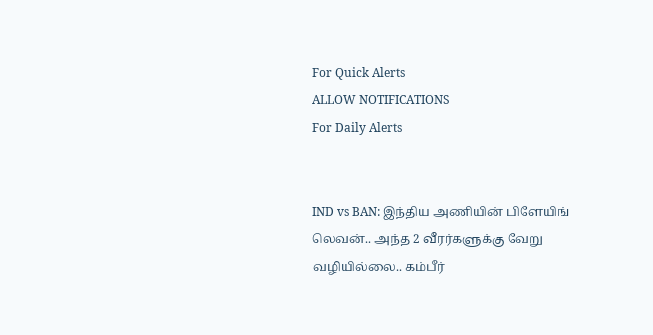For Quick Alerts
ALLOW NOTIFICATIONS
For Daily Alerts


IND vs BAN: இந்திய அணியின் பிளேயிங் லெவன்.. அந்த 2 வீரர்களுக்கு வேறு வழியில்லை.. கம்பீர்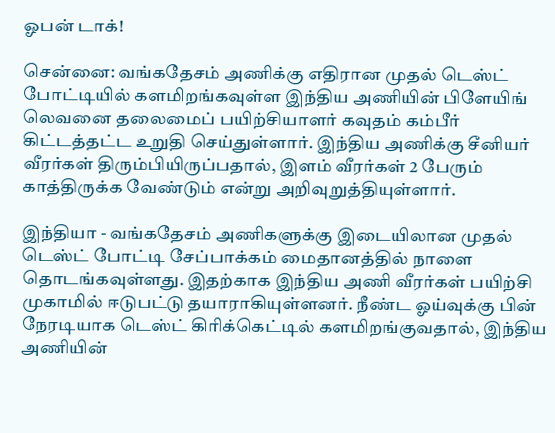ஓபன் டாக்!

சென்னை: வங்கதேசம் அணிக்கு எதிரான முதல் டெஸ்ட் போட்டியில் களமிறங்கவுள்ள இந்திய அணியின் பிளேயிங் லெவனை தலைமைப் பயிற்சியாளர் கவுதம் கம்பீர் கிட்டத்தட்ட உறுதி செய்துள்ளார். இந்திய அணிக்கு சீனியர் வீரர்கள் திரும்பியிருப்பதால், இளம் வீரர்கள் 2 பேரும் காத்திருக்க வேண்டும் என்று அறிவுறுத்தியுள்ளார்.

இந்தியா - வங்கதேசம் அணிகளுக்கு இடையிலான முதல் டெஸ்ட் போட்டி சேப்பாக்கம் மைதானத்தில் நாளை தொடங்கவுள்ளது. இதற்காக இந்திய அணி வீரர்கள் பயிற்சி முகாமில் ஈடுபட்டு தயாராகியுள்ளனர். நீண்ட ஓய்வுக்கு பின் நேரடியாக டெஸ்ட் கிரிக்கெட்டில் களமிறங்குவதால், இந்திய அணியின்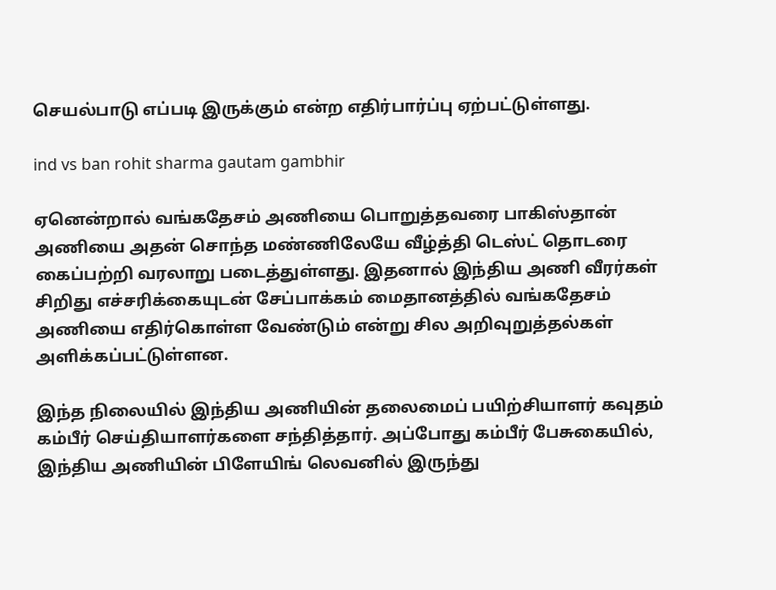செயல்பாடு எப்படி இருக்கும் என்ற எதிர்பார்ப்பு ஏற்பட்டுள்ளது.

ind vs ban rohit sharma gautam gambhir

ஏனென்றால் வங்கதேசம் அணியை பொறுத்தவரை பாகிஸ்தான் அணியை அதன் சொந்த மண்ணிலேயே வீழ்த்தி டெஸ்ட் தொடரை கைப்பற்றி வரலாறு படைத்துள்ளது. இதனால் இந்திய அணி வீரர்கள் சிறிது எச்சரிக்கையுடன் சேப்பாக்கம் மைதானத்தில் வங்கதேசம் அணியை எதிர்கொள்ள வேண்டும் என்று சில அறிவுறுத்தல்கள் அளிக்கப்பட்டுள்ளன.

இந்த நிலையில் இந்திய அணியின் தலைமைப் பயிற்சியாளர் கவுதம் கம்பீர் செய்தியாளர்களை சந்தித்தார். அப்போது கம்பீர் பேசுகையில், இந்திய அணியின் பிளேயிங் லெவனில் இருந்து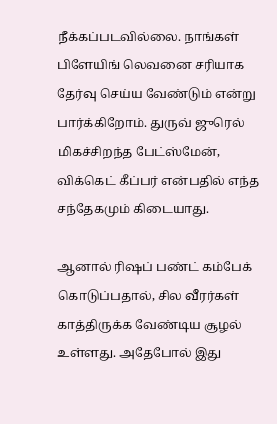நீக்கப்படவில்லை. நாங்கள் பிளேயிங் லெவனை சரியாக தேர்வு செய்ய வேண்டும் என்று பார்க்கிறோம். துருவ் ஜுரெல் மிகச்சிறந்த பேட்ஸ்மேன், விக்கெட் கீப்பர் என்பதில் எந்த சந்தேகமும் கிடையாது.

ஆனால் ரிஷப் பண்ட் கம்பேக் கொடுப்பதால், சில வீரர்கள் காத்திருக்க வேண்டிய சூழல் உள்ளது. அதேபோல் இது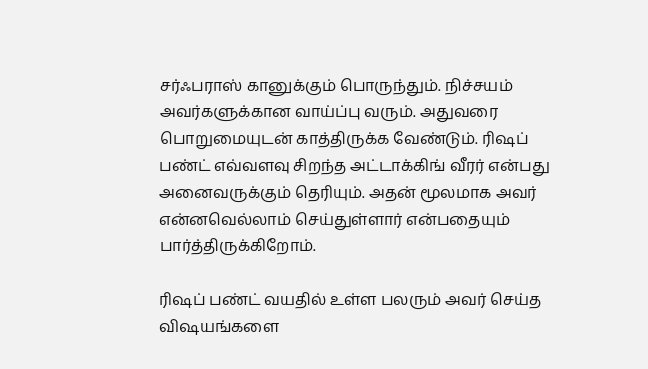சர்ஃபராஸ் கானுக்கும் பொருந்தும். நிச்சயம் அவர்களுக்கான வாய்ப்பு வரும். அதுவரை பொறுமையுடன் காத்திருக்க வேண்டும். ரிஷப் பண்ட் எவ்வளவு சிறந்த அட்டாக்கிங் வீரர் என்பது அனைவருக்கும் தெரியும். அதன் மூலமாக அவர் என்னவெல்லாம் செய்துள்ளார் என்பதையும் பார்த்திருக்கிறோம்.

ரிஷப் பண்ட் வயதில் உள்ள பலரும் அவர் செய்த விஷயங்களை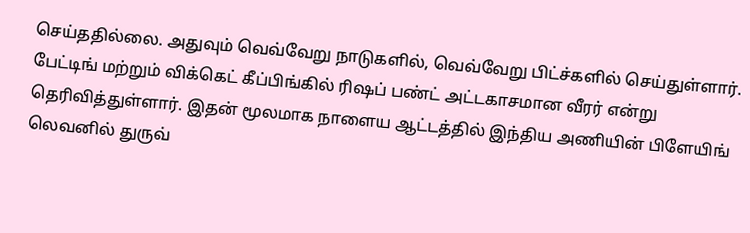செய்ததில்லை. அதுவும் வெவ்வேறு நாடுகளில், வெவ்வேறு பிட்ச்களில் செய்துள்ளார். பேட்டிங் மற்றும் விக்கெட் கீப்பிங்கில் ரிஷப் பண்ட் அட்டகாசமான வீரர் என்று தெரிவித்துள்ளார். இதன் மூலமாக நாளைய ஆட்டத்தில் இந்திய அணியின் பிளேயிங் லெவனில் துருவ்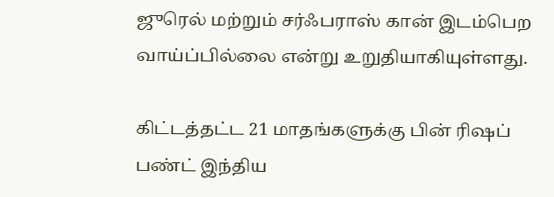ஜுரெல் மற்றும் சர்ஃபராஸ் கான் இடம்பெற வாய்ப்பில்லை என்று உறுதியாகியுள்ளது.

கிட்டத்தட்ட 21 மாதங்களுக்கு பின் ரிஷப் பண்ட் இந்திய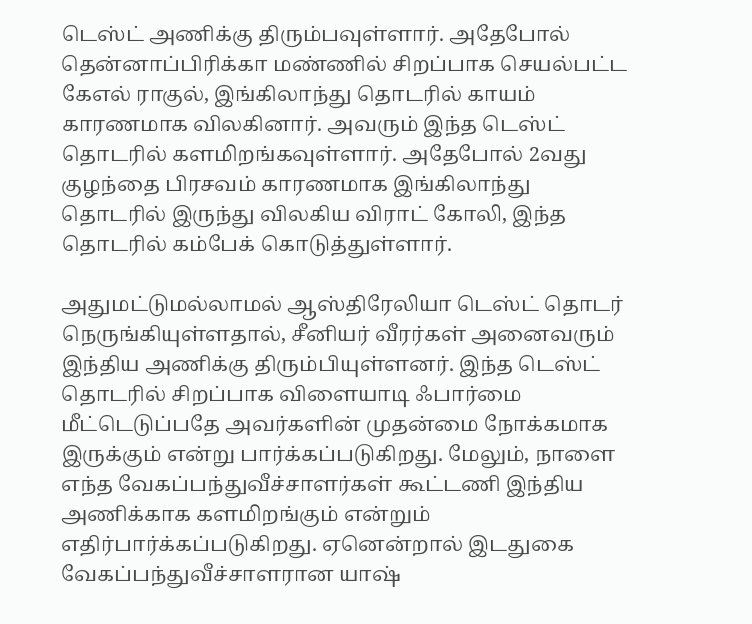டெஸ்ட் அணிக்கு திரும்பவுள்ளார். அதேபோல் தென்னாப்பிரிக்கா மண்ணில் சிறப்பாக செயல்பட்ட கேஎல் ராகுல், இங்கிலாந்து தொடரில் காயம் காரணமாக விலகினார். அவரும் இந்த டெஸ்ட் தொடரில் களமிறங்கவுள்ளார். அதேபோல் 2வது குழந்தை பிரசவம் காரணமாக இங்கிலாந்து தொடரில் இருந்து விலகிய விராட் கோலி, இந்த தொடரில் கம்பேக் கொடுத்துள்ளார்.

அதுமட்டுமல்லாமல் ஆஸ்திரேலியா டெஸ்ட் தொடர் நெருங்கியுள்ளதால், சீனியர் வீரர்கள் அனைவரும் இந்திய அணிக்கு திரும்பியுள்ளனர். இந்த டெஸ்ட் தொடரில் சிறப்பாக விளையாடி ஃபார்மை மீட்டெடுப்பதே அவர்களின் முதன்மை நோக்கமாக இருக்கும் என்று பார்க்கப்படுகிறது. மேலும், நாளை எந்த வேகப்பந்துவீச்சாளர்கள் கூட்டணி இந்திய அணிக்காக களமிறங்கும் என்றும் எதிர்பார்க்கப்படுகிறது. ஏனென்றால் இடதுகை வேகப்பந்துவீச்சாளரான யாஷ்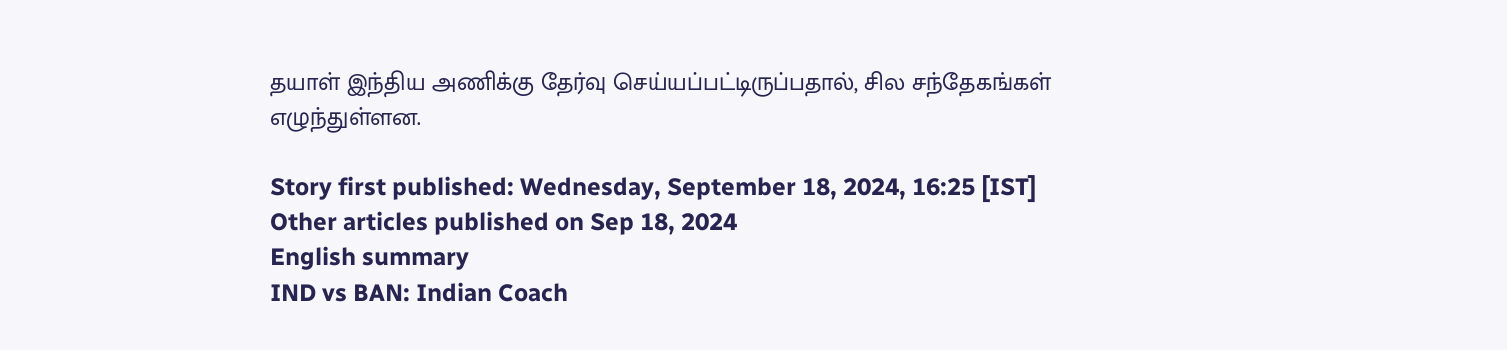தயாள் இந்திய அணிக்கு தேர்வு செய்யப்பட்டிருப்பதால், சில சந்தேகங்கள் எழுந்துள்ளன.

Story first published: Wednesday, September 18, 2024, 16:25 [IST]
Other articles published on Sep 18, 2024
English summary
IND vs BAN: Indian Coach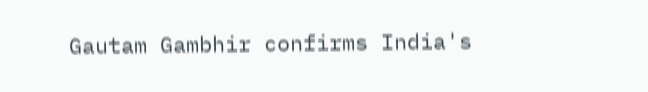Gautam Gambhir confirms India's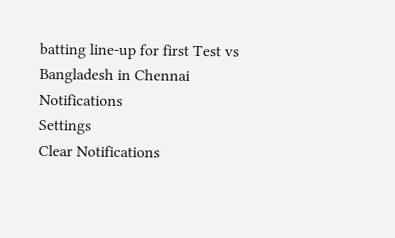batting line-up for first Test vs Bangladesh in Chennai
Notifications
Settings
Clear Notifications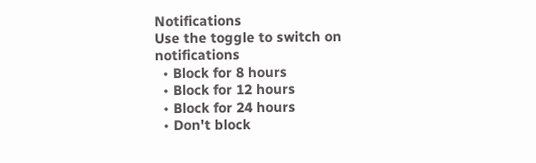Notifications
Use the toggle to switch on notifications
  • Block for 8 hours
  • Block for 12 hours
  • Block for 24 hours
  • Don't block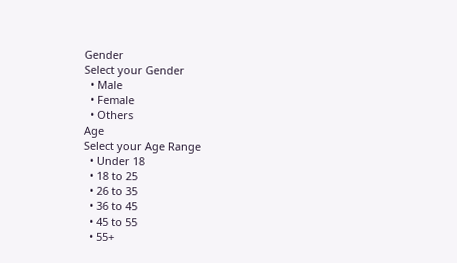Gender
Select your Gender
  • Male
  • Female
  • Others
Age
Select your Age Range
  • Under 18
  • 18 to 25
  • 26 to 35
  • 36 to 45
  • 45 to 55
  • 55+